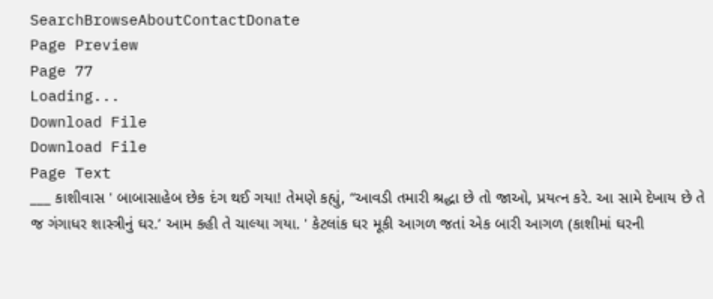SearchBrowseAboutContactDonate
Page Preview
Page 77
Loading...
Download File
Download File
Page Text
___ કાશીવાસ ' બાબાસાહેબ છેક દંગ થઈ ગયા! તેમણે કહ્યું, “આવડી તમારી શ્રદ્ધા છે તો જાઓ, પ્રયત્ન કરે. આ સામે દેખાય છે તે જ ગંગાધર શાસ્ત્રીનું ઘર.’ આમ કહી તે ચાલ્યા ગયા. ' કેટલાંક ઘર મૂકી આગળ જતાં એક બારી આગળ (કાશીમાં ઘરની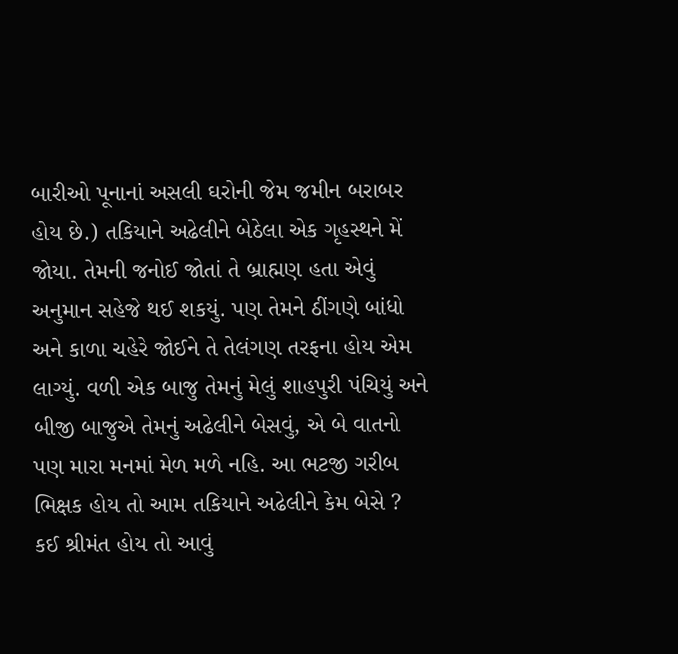બારીઓ પૂનાનાં અસલી ઘરોની જેમ જમીન બરાબર હોય છે.) તકિયાને અઢેલીને બેઠેલા એક ગૃહસ્થને મેં જોયા. તેમની જનોઈ જોતાં તે બ્રાહ્મણ હતા એવું અનુમાન સહેજે થઈ શકયું. પણ તેમને ઠીંગણે બાંધો અને કાળા ચહેરે જોઈને તે તેલંગણ તરફના હોય એમ લાગ્યું. વળી એક બાજુ તેમનું મેલું શાહપુરી પંચિયું અને બીજી બાજુએ તેમનું અઢેલીને બેસવું, એ બે વાતનો પણ મારા મનમાં મેળ મળે નહિ. આ ભટજી ગરીબ ભિક્ષક હોય તો આમ તકિયાને અઢેલીને કેમ બેસે ? કઈ શ્રીમંત હોય તો આવું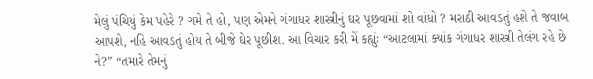મેલું પંચિયું કેમ પહેરે ? ગમે તે હો, પણ એમને ગંગાધર શાસ્ત્રીનું ઘર પૂછવામાં શો વાંધો ? મરાઠી આવડતું હશે તે જવાબ આપશે, નહિ આવડતું હોય તે બીજે ઘેર પૂછીશ. આ વિચાર કરી મેં કહ્યુંઃ “આટલામાં ક્યાંક ગંગાધર શાસ્ત્રી તેલંગ રહે છે ને?” “તમારે તેમનું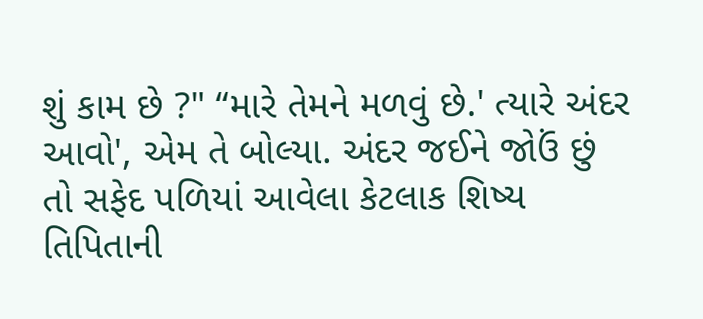શું કામ છે ?" “મારે તેમને મળવું છે.' ત્યારે અંદર આવો', એમ તે બોલ્યા. અંદર જઈને જોઉં છું તો સફેદ પળિયાં આવેલા કેટલાક શિષ્ય તિપિતાની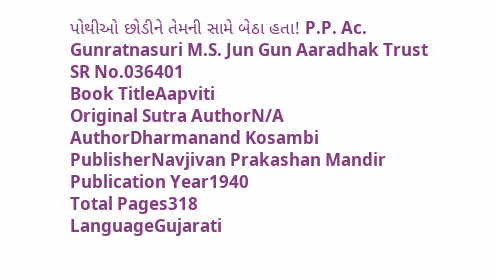પોથીઓ છોડીને તેમની સામે બેઠા હતા! P.P. Ac. Gunratnasuri M.S. Jun Gun Aaradhak Trust
SR No.036401
Book TitleAapviti
Original Sutra AuthorN/A
AuthorDharmanand Kosambi
PublisherNavjivan Prakashan Mandir
Publication Year1940
Total Pages318
LanguageGujarati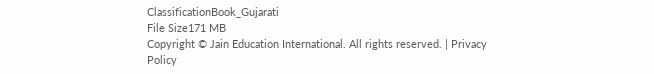ClassificationBook_Gujarati
File Size171 MB
Copyright © Jain Education International. All rights reserved. | Privacy Policy